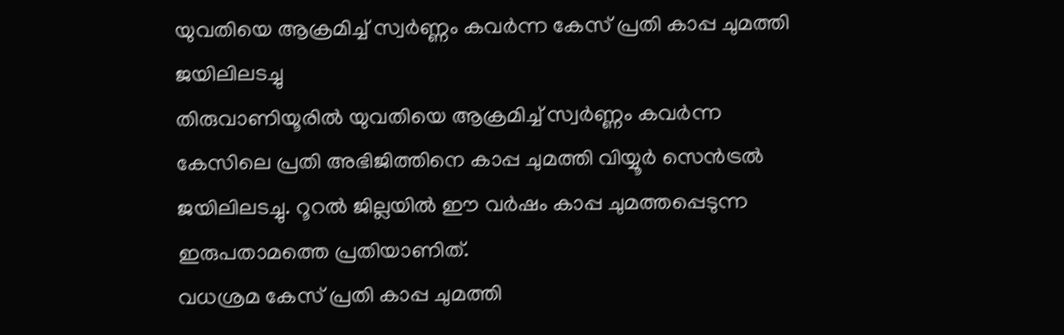യുവതിയെ ആക്രമിച്ച് സ്വർണ്ണം കവർന്ന കേസ് പ്രതി കാപ്പ ചുമത്തി ജയിലിലടച്ചു
തിരുവാണിയൂരിൽ യുവതിയെ ആക്രമിച്ച് സ്വർണ്ണം കവർന്ന കേസിലെ പ്രതി അഭിജിത്തിനെ കാപ്പ ചുമത്തി വിയ്യൂർ സെൻട്രൽ ജയിലിലടച്ചു. റൂറൽ ജില്ലയിൽ ഈ വർഷം കാപ്പ ചുമത്തപ്പെടുന്ന ഇരുപതാമത്തെ പ്രതിയാണിത്.
വധശ്രമ കേസ് പ്രതി കാപ്പ ചുമത്തി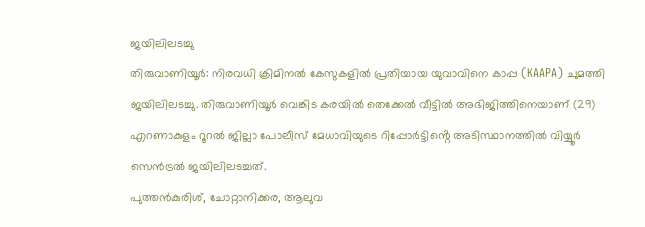ജയിലിലടച്ചു
തിരുവാണിയൂർ: നിരവധി ക്രിമിനൽ കേസുകളിൽ പ്രതിയായ യുവാവിനെ കാപ്പ (KAAPA) ചുമത്തി ജയിലിലടച്ചു. തിരുവാണിയൂർ വെങ്കിട കരയിൽ തെക്കേൽ വീട്ടിൽ അഭിജിത്തിനെയാണ് (29) എറണാകുളം റൂറൽ ജില്ലാ പോലീസ് മേധാവിയുടെ റിപ്പോർട്ടിൻ്റെ അടിസ്ഥാനത്തിൽ വിയ്യൂർ സെൻട്രൽ ജയിലിലടച്ചത്.
പുത്തൻകുരിശ്, ചോറ്റാനിക്കര, ആലുവ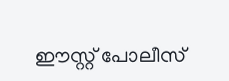ഈസ്റ്റ് പോലീസ്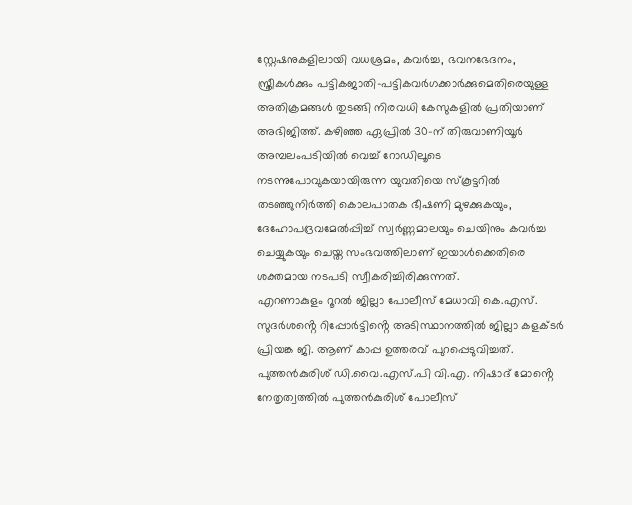സ്റ്റേഷനുകളിലായി വധശ്രമം, കവർച്ച, ഭവനഭേദനം, സ്ത്രീകൾക്കും പട്ടികജാതി-പട്ടികവർഗക്കാർക്കുമെതിരെയുള്ള അതിക്രമങ്ങൾ തുടങ്ങി നിരവധി കേസുകളിൽ പ്രതിയാണ് അഭിജിത്ത്. കഴിഞ്ഞ ഏപ്രിൽ 30-ന് തിരുവാണിയൂർ അമ്പലംപടിയിൽ വെച്ച് റോഡിലൂടെ നടന്നുപോവുകയായിരുന്ന യുവതിയെ സ്കൂട്ടറിൽ തടഞ്ഞുനിർത്തി കൊലപാതക ഭീഷണി മുഴക്കുകയും, ദേഹോപദ്രവമേൽപ്പിച്ച് സ്വർണ്ണമാലയും ചെയിനും കവർച്ച ചെയ്യുകയും ചെയ്ത സംഭവത്തിലാണ് ഇയാൾക്കെതിരെ ശക്തമായ നടപടി സ്വീകരിച്ചിരിക്കുന്നത്.
എറണാകുളം റൂറൽ ജില്ലാ പോലീസ് മേധാവി കെ.എസ്. സുദർശൻ്റെ റിപ്പോർട്ടിൻ്റെ അടിസ്ഥാനത്തിൽ ജില്ലാ കളക്ടർ പ്രിയങ്ക ജി. ആണ് കാപ്പ ഉത്തരവ് പുറപ്പെടുവിച്ചത്. പുത്തൻകുരിശ് ഡി.വൈ.എസ്.പി വി.എ. നിഷാദ് മോൻ്റെ നേതൃത്വത്തിൽ പുത്തൻകുരിശ് പോലീസ്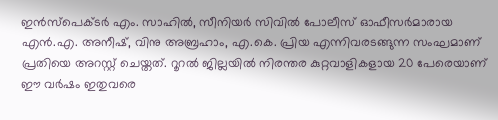ഇൻസ്പെക്ടർ എം. സാഹിൽ, സീനിയർ സിവിൽ പോലീസ് ഓഫീസർമാരായ എൻ.എ. അനീഷ്, വിനു അബ്രഹാം, എ.കെ. പ്രിയ എന്നിവരടങ്ങുന്ന സംഘമാണ് പ്രതിയെ അറസ്റ്റ് ചെയ്തത്. റൂറൽ ജില്ലയിൽ നിരന്തര കുറ്റവാളികളായ 20 പേരെയാണ് ഈ വർഷം ഇതുവരെ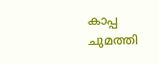കാപ്പ ചുമത്തി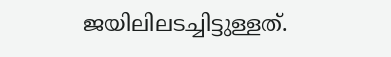ജയിലിലടച്ചിട്ടുള്ളത്.